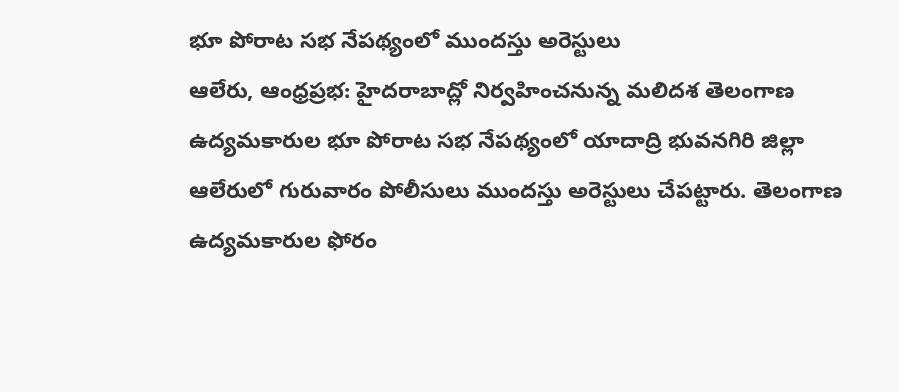భూ పోరాట సభ నేపథ్యంలో ముందస్తు అరెస్టులు
ఆలేరు, ఆంధ్రప్రభ: హైదరాబాద్లో నిర్వహించనున్న మలిదశ తెలంగాణ ఉద్యమకారుల భూ పోరాట సభ నేపథ్యంలో యాదాద్రి భువనగిరి జిల్లా ఆలేరులో గురువారం పోలీసులు ముందస్తు అరెస్టులు చేపట్టారు. తెలంగాణ ఉద్యమకారుల ఫోరం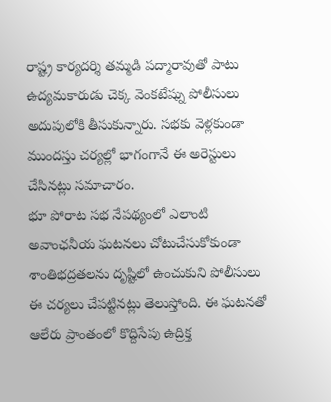రాష్ట్ర కార్యదర్శి తమ్మడి పద్మారావుతో పాటు ఉద్యమకారుడు చెక్క వెంకటేష్ను పోలీసులు అదుపులోకి తీసుకున్నారు. సభకు వెళ్లకుండా ముందస్తు చర్యల్లో భాగంగానే ఈ అరెస్టులు చేసినట్లు సమాచారం.
భూ పోరాట సభ నేపథ్యంలో ఎలాంటి అవాంఛనీయ ఘటనలు చోటుచేసుకోకుండా శాంతిభద్రతలను దృష్టిలో ఉంచుకుని పోలీసులు ఈ చర్యలు చేపట్టినట్లు తెలుస్తోంది. ఈ ఘటనతో ఆలేరు ప్రాంతంలో కొద్దిసేపు ఉద్రిక్త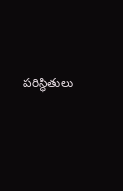పరిస్థితులు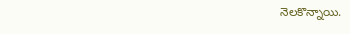నెలకొన్నాయి.